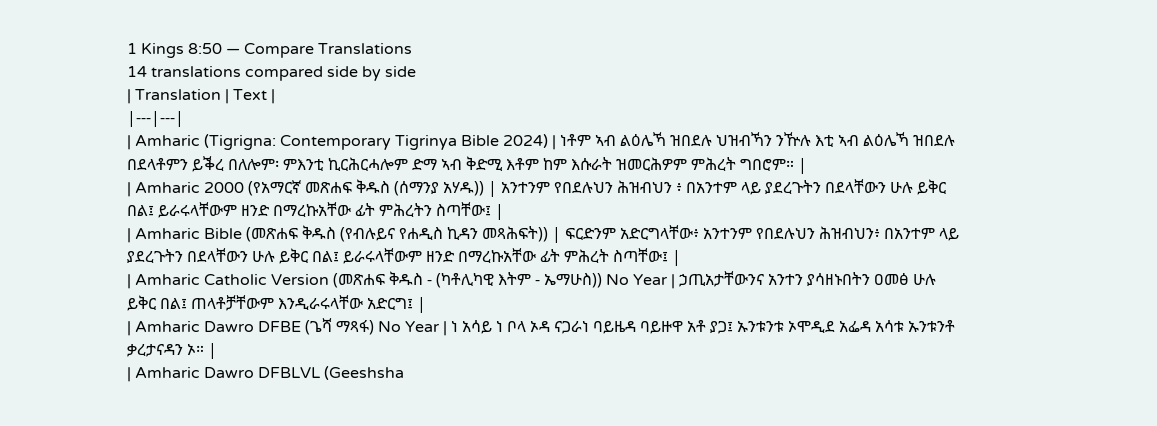1 Kings 8:50 — Compare Translations
14 translations compared side by side
| Translation | Text |
|---|---|
| Amharic (Tigrigna: Contemporary Tigrinya Bible 2024) | ነቶም ኣብ ልዕሌኻ ዝበደሉ ህዝብኻን ንዅሉ እቲ ኣብ ልዕሌኻ ዝበደሉ በደላቶምን ይቕረ በለሎም፡ ምእንቲ ኪርሕርሓሎም ድማ ኣብ ቅድሚ እቶም ከም እሱራት ዝመርሕዎም ምሕረት ግበሮም። |
| Amharic 2000 (የአማርኛ መጽሐፍ ቅዱስ (ሰማንያ አሃዱ)) | አንተንም የበደሉህን ሕዝብህን ፥ በአንተም ላይ ያደረጉትን በደላቸውን ሁሉ ይቅር በል፤ ይራሩላቸውም ዘንድ በማረኩአቸው ፊት ምሕረትን ስጣቸው፤ |
| Amharic Bible (መጽሐፍ ቅዱስ (የብሉይና የሐዲስ ኪዳን መጻሕፍት)) | ፍርድንም አድርግላቸው፥ አንተንም የበደሉህን ሕዝብህን፥ በአንተም ላይ ያደረጉትን በደላቸውን ሁሉ ይቅር በል፤ ይራሩላቸውም ዘንድ በማረኩአቸው ፊት ምሕረት ስጣቸው፤ |
| Amharic Catholic Version (መጽሐፍ ቅዱስ - (ካቶሊካዊ እትም - ኤማሁስ)) No Year | ኃጢአታቸውንና አንተን ያሳዘኑበትን ዐመፅ ሁሉ ይቅር በል፤ ጠላቶቻቸውም እንዲራሩላቸው አድርግ፤ |
| Amharic Dawro DFBE (ጌሻ ማጻፋ) No Year | ነ አሳይ ነ ቦላ ኦዳ ናጋራነ ባይዜዳ ባይዙዋ አቶ ያጋ፤ ኡንቱንቱ ኦሞዲደ አፌዳ አሳቱ ኡንቱንቶ ቃረታናዳን ኦ። |
| Amharic Dawro DFBLVL (Geeshsha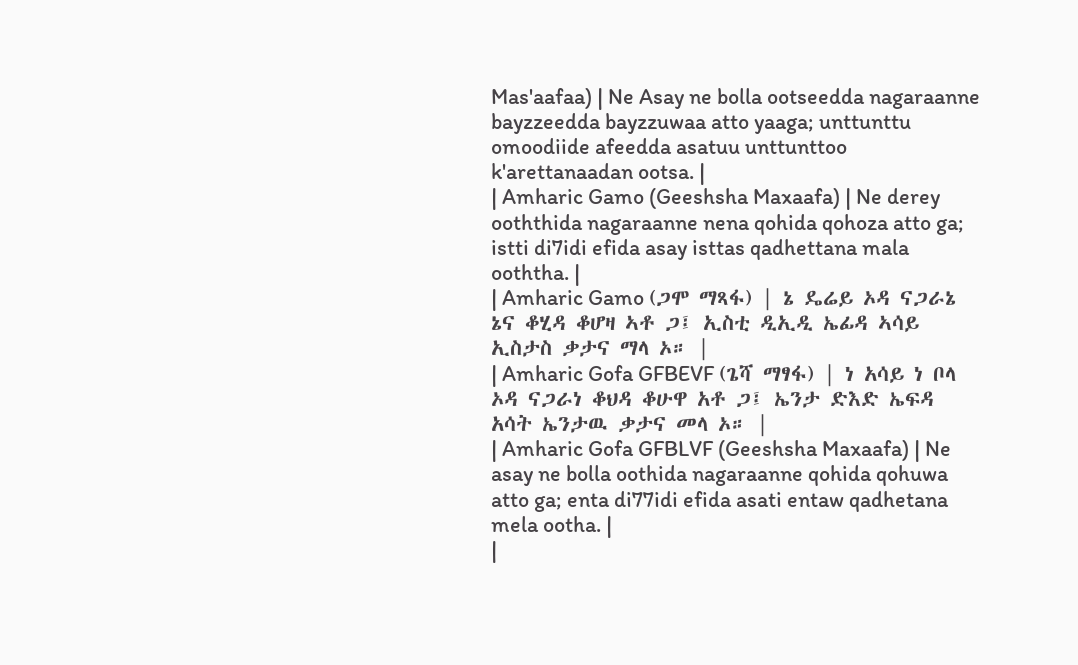Mas'aafaa) | Ne Asay ne bolla ootseedda nagaraanne bayzzeedda bayzzuwaa atto yaaga; unttunttu omoodiide afeedda asatuu unttunttoo k'arettanaadan ootsa. |
| Amharic Gamo (Geeshsha Maxaafa) | Ne derey ooththida nagaraanne nena qohida qohoza atto ga; istti di7idi efida asay isttas qadhettana mala ooththa. |
| Amharic Gamo (ጋሞ ማጻፋ) | ኔ ዴሬይ ኦዳ ናጋራኔ ኔና ቆሂዳ ቆሆዛ ኣቶ ጋ፤ ኢስቲ ዲኢዲ ኤፊዳ ኣሳይ ኢስታስ ቃታና ማላ ኦ። |
| Amharic Gofa GFBEVF (ጌሻ ማፃፋ) | ነ አሳይ ነ ቦላ ኦዳ ናጋራነ ቆህዳ ቆሁዋ አቶ ጋ፤ ኤንታ ድእድ ኤፍዳ አሳት ኤንታዉ ቃታና መላ ኦ። |
| Amharic Gofa GFBLVF (Geeshsha Maxaafa) | Ne asay ne bolla oothida nagaraanne qohida qohuwa atto ga; enta di77idi efida asati entaw qadhetana mela ootha. |
|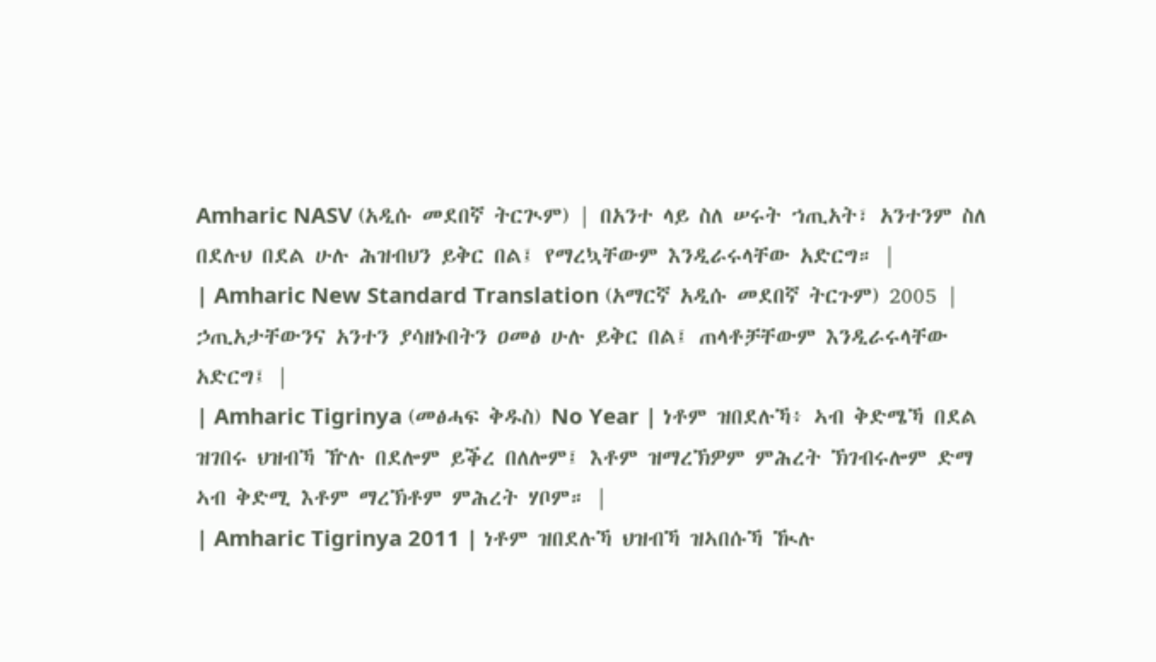Amharic NASV (አዲሱ መደበኛ ትርጒም) | በአንተ ላይ ስለ ሠሩት ኀጢአት፣ አንተንም ስለ በደሉህ በደል ሁሉ ሕዝብህን ይቅር በል፤ የማረኳቸውም እንዲራሩላቸው አድርግ። |
| Amharic New Standard Translation (አማርኛ አዲሱ መደበኛ ትርጉም) 2005 | ኃጢአታቸውንና አንተን ያሳዘኑበትን ዐመፅ ሁሉ ይቅር በል፤ ጠላቶቻቸውም እንዲራሩላቸው አድርግ፤ |
| Amharic Tigrinya (መፅሓፍ ቅዱስ) No Year | ነቶም ዝበደሉኻ፥ ኣብ ቅድሜኻ በደል ዝገበሩ ህዝብኻ ዅሉ በደሎም ይቕረ በለሎም፤ እቶም ዝማረኽዎም ምሕረት ኽገብሩሎም ድማ ኣብ ቅድሚ እቶም ማረኽቶም ምሕረት ሃቦም። |
| Amharic Tigrinya 2011 | ነቶም ዝበደሉኻ ህዝብኻ ዝኣበሱኻ ዂሉ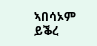ኣበሳኦም ይቕረ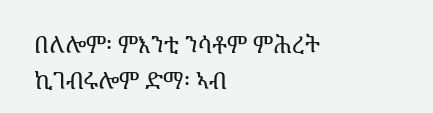በለሎም፡ ምእንቲ ንሳቶም ምሕረት ኪገብሩሎም ድማ፡ ኣብ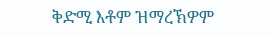ቅድሚ እቶም ዝማረኽዎም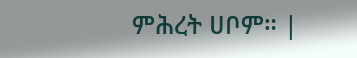ምሕረት ሀቦም። |